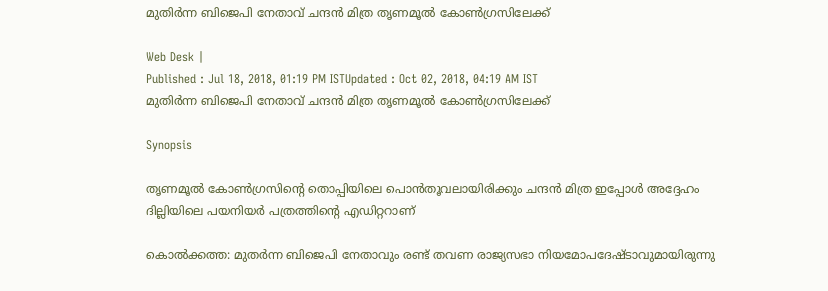മുതിർന്ന ബിജെപി നേതാവ് ചന്ദൻ മിത്ര തൃണമൂൽ കോൺഗ്രസിലേക്ക്

Web Desk |
Published : Jul 18, 2018, 01:19 PM ISTUpdated : Oct 02, 2018, 04:19 AM IST
മുതിർന്ന ബിജെപി നേതാവ് ചന്ദൻ മിത്ര തൃണമൂൽ കോൺഗ്രസിലേക്ക്

Synopsis

തൃണമൂൽ കോൺ‌ഗ്രസിന്റെ തൊപ്പിയിലെ പൊൻതൂവലായിരിക്കും ചന്ദൻ മിത്ര ഇപ്പോൾ അദ്ദേഹം ദില്ലിയിലെ പയനിയർ പത്രത്തിന്റെ എഡിറ്ററാണ്

കൊൽക്കത്ത: മുതർന്ന ബിജെപി നേതാവും രണ്ട് തവണ രാജ്യസഭാ നിയമോപദേഷ്ടാവുമായിരുന്നു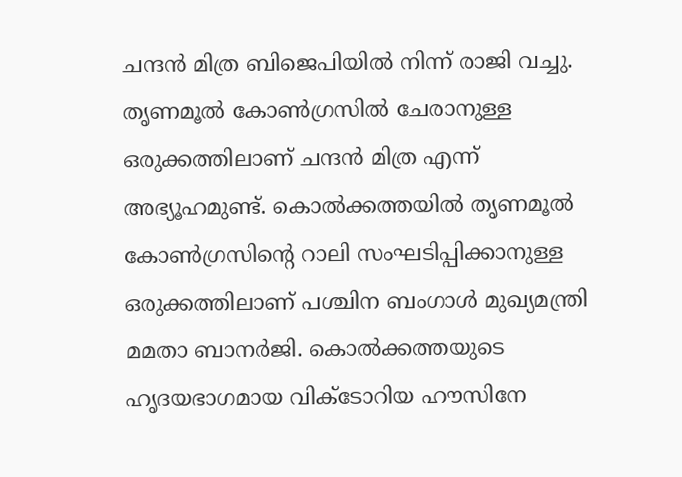ചന്ദൻ മിത്ര ബിജെപിയിൽ നിന്ന് രാജി വച്ചു. തൃണമൂൽ കോൺഗ്രസിൽ ചേരാനുള്ള ഒരുക്കത്തിലാണ് ചന്ദൻ മിത്ര എന്ന് അഭ്യൂഹമുണ്ട്. കൊൽക്കത്തയിൽ തൃണമൂൽ കോൺഗ്രസിന്റെ റാലി സംഘടിപ്പിക്കാനുള്ള ഒരുക്കത്തിലാണ് പശ്ചിന ബംഗാൾ മുഖ്യമന്ത്രി മമതാ ബാനർജി. കൊൽക്കത്തയുടെ ഹൃദയഭാഗമായ വിക്ടോറിയ ഹൗസിനേ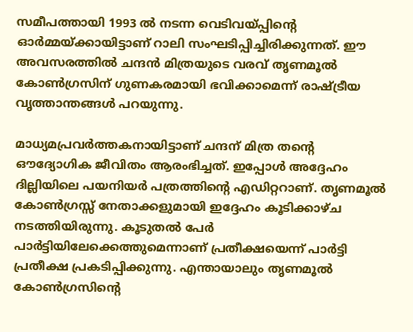സമീപത്തായി 1993 ൽ നടന്ന വെടിവയ്പ്പിന്റെ ഓർമ്മയ്ക്കായിട്ടാണ് റാലി സംഘടിപ്പിച്ചിരിക്കുന്നത്. ഈ അവസരത്തിൽ ചന്ദൻ മിത്രയുടെ വരവ് തൃണമൂൽ കോൺഗ്രസിന് ഗുണകരമായി ഭവിക്കാമെന്ന് രാഷ്ട്രീയ വൃത്താന്തങ്ങൾ പറയുന്നു.

മാധ്യമപ്രവർത്തകനായിട്ടാണ് ചന്ദന്‌ മിത്ര തന്റെ ഔദ്യോഗിക ജീവിതം ആരംഭിച്ചത്. ഇപ്പോൾ അദ്ദേഹം ദില്ലിയിലെ പയനിയർ പത്രത്തിന്റെ എഡിറ്ററാണ്. തൃണമൂൽ കോൺഗ്രസ്സ് നേതാക്കളുമായി ഇദ്ദേഹം കൂടിക്കാഴ്ച നടത്തിയിരുന്നു. കൂടുതൽ പേർ പാർട്ടിയിലേക്കെത്തുമെന്നാണ് പ്രതീക്ഷയെന്ന് പാർട്ടി പ്രതീക്ഷ പ്രകടിപ്പിക്കുന്നു. എന്തായാലും തൃണമൂൽ കോൺ‌ഗ്രസിന്റെ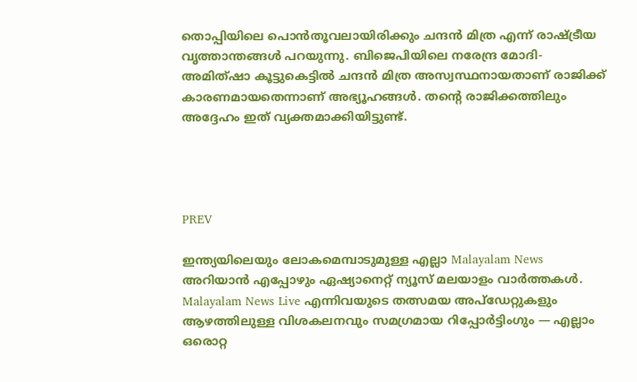തൊപ്പിയിലെ പൊൻതൂവലായിരിക്കും ചന്ദൻ മിത്ര എന്ന് രാഷ്ട്രീയ വൃത്താന്തങ്ങൾ പറയുന്നു. ബിജെപിയിലെ നരേന്ദ്ര മോദി- അമിത്ഷാ കൂട്ടുകെട്ടിൽ ചന്ദൻ മിത്ര അസ്വസ്ഥനായതാണ് രാജിക്ക് കാരണമായതെന്നാണ് അഭ്യൂഹങ്ങൾ. തന്റെ രാജിക്കത്തിലും അദ്ദേഹം ഇത് വ്യക്തമാക്കിയിട്ടുണ്ട്.




PREV

ഇന്ത്യയിലെയും ലോകമെമ്പാടുമുള്ള എല്ലാ Malayalam News അറിയാൻ എപ്പോഴും ഏഷ്യാനെറ്റ് ന്യൂസ് മലയാളം വാർത്തകൾ. Malayalam News Live എന്നിവയുടെ തത്സമയ അപ്‌ഡേറ്റുകളും ആഴത്തിലുള്ള വിശകലനവും സമഗ്രമായ റിപ്പോർട്ടിംഗും — എല്ലാം ഒരൊറ്റ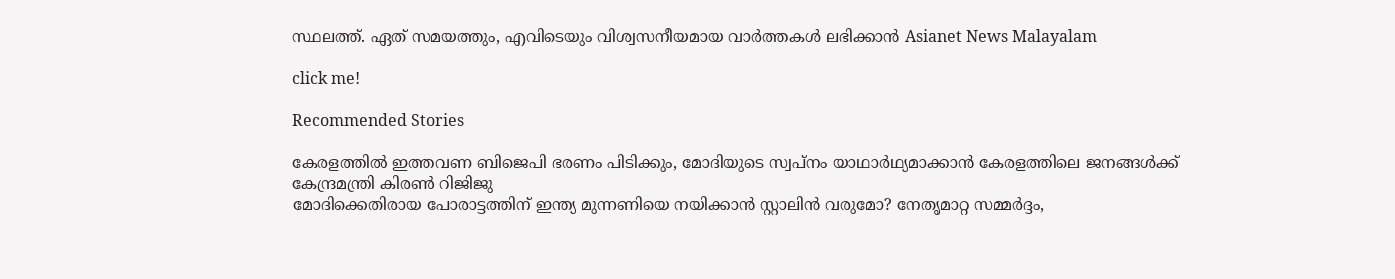സ്ഥലത്ത്. ഏത് സമയത്തും, എവിടെയും വിശ്വസനീയമായ വാർത്തകൾ ലഭിക്കാൻ Asianet News Malayalam

click me!

Recommended Stories

കേരളത്തിൽ ഇത്തവണ ബിജെപി ഭരണം പിടിക്കും, മോദിയുടെ സ്വപ്നം യാഥാർഥ്യമാക്കാൻ കേരളത്തിലെ ജനങ്ങൾക്ക് കേന്ദ്രമന്ത്രി കിരണ്‍ റിജിജു
മോദിക്കെതിരായ പോരാട്ടത്തിന് ഇന്ത്യ മുന്നണിയെ നയിക്കാൻ സ്റ്റാലിൻ വരുമോ? നേതൃമാറ്റ സമ്മർദ്ദം,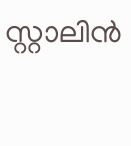സ്റ്റാലിൻ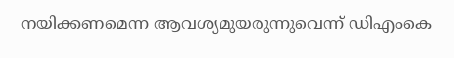നയിക്കണമെന്ന ആവശ്യമുയരുന്നുവെന്ന് ഡിഎംകെ